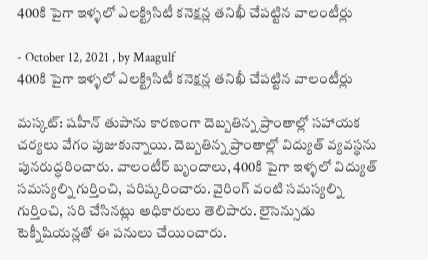400కి పైగా ఇళ్ళలో ఎలక్ట్రిసిటీ కనెక్షన్ల తనిఖీ చేపట్టిన వాలంటీర్లు

- October 12, 2021 , by Maagulf
400కి పైగా ఇళ్ళలో ఎలక్ట్రిసిటీ కనెక్షన్ల తనిఖీ చేపట్టిన వాలంటీర్లు

మస్కట్: షహీన్ తుపాను కారణంగా దెబ్బతిన్న ప్రాంతాల్లో సహాయక చర్యలు వేగం పుజుకున్నాయి. దెబ్బతిన్న ప్రాంతాల్లో విద్యుత్ వ్యవస్థను పునరుద్ధరించారు. వాలంటీర్ బృందాలు, 400కి పైగా ఇళ్ళలో విద్యుత్ సమస్యల్ని గుర్తించి, పరిష్కరించారు. వైరింగ్ వంటి సమస్యల్ని గుర్తించి, సరి చేసినట్లు అధికారులు తెలిపారు. లైసెన్సుడు టెక్నీషియన్లతో ఈ పనులు చేయించారు.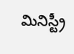మినిస్ట్రీ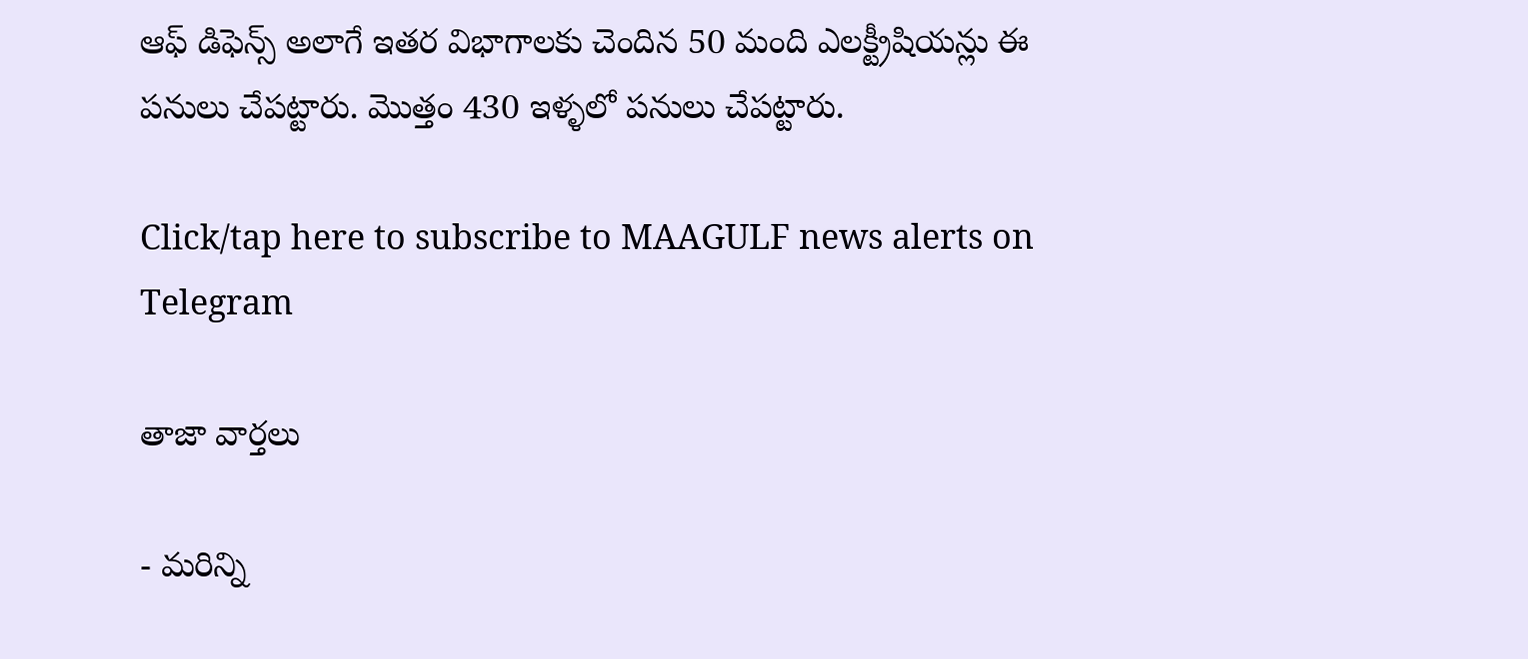ఆఫ్ డిఫెన్స్ అలాగే ఇతర విభాగాలకు చెందిన 50 మంది ఎలక్ట్రీషియన్లు ఈ పనులు చేపట్టారు. మొత్తం 430 ఇళ్ళలో పనులు చేపట్టారు.

Click/tap here to subscribe to MAAGULF news alerts on Telegram

తాజా వార్తలు

- మరిన్ని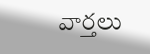వార్తలు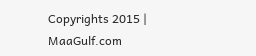Copyrights 2015 | MaaGulf.com